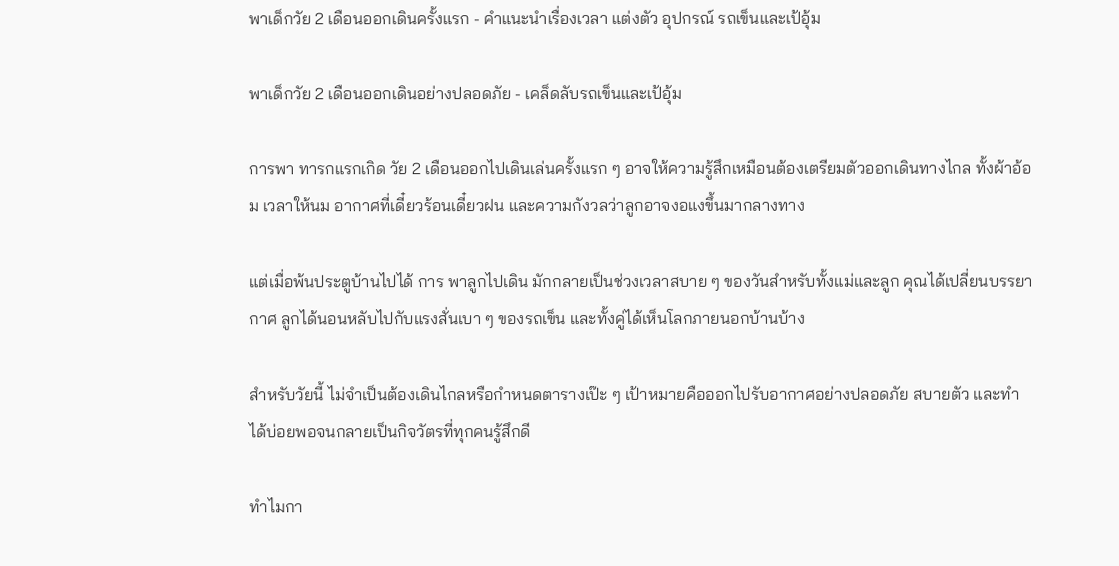พาเด็กวัย 2 เดือนออกเดินครั้งแรก - คำแนะนำเรื่องเวลา แต่งตัว อุปกรณ์ รถเข็นและเป้อุ้ม

พาเด็กวัย 2 เดือนออกเดินอย่างปลอดภัย - เคล็ดลับรถเข็นและเป้อุ้ม

การพา ทารกแรกเกิด วัย 2 เดือนออกไปเดินเล่นครั้งแรก ๆ อาจให้ความรู้สึกเหมือนต้องเตรียมตัวออกเดินทางไกล ทั้งผ้าอ้อม เวลาให้นม อากาศที่เดี๋ยวร้อนเดี๋ยวฝน และความกังวลว่าลูกอาจงอแงขึ้นมากลางทาง

แต่เมื่อพ้นประตูบ้านไปได้ การ พาลูกไปเดิน มักกลายเป็นช่วงเวลาสบาย ๆ ของวันสำหรับทั้งแม่และลูก คุณได้เปลี่ยนบรรยากาศ ลูกได้นอนหลับไปกับแรงสั่นเบา ๆ ของรถเข็น และทั้งคู่ได้เห็นโลกภายนอกบ้านบ้าง

สำหรับวัยนี้ ไม่จำเป็นต้องเดินไกลหรือกำหนดตารางเป๊ะ ๆ เป้าหมายคือออกไปรับอากาศอย่างปลอดภัย สบายตัว และทำได้บ่อยพอจนกลายเป็นกิจวัตรที่ทุกคนรู้สึกดี

ทำไมกา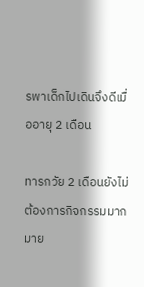รพาเด็กไปเดินจึงดีเมื่ออายุ 2 เดือน

ทารกวัย 2 เดือนยังไม่ต้องการกิจกรรมมากมาย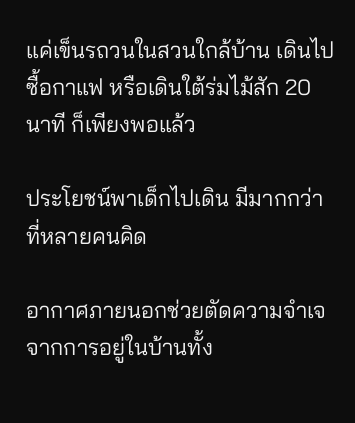แค่เข็นรถวนในสวนใกล้บ้าน เดินไปซื้อกาแฟ หรือเดินใต้ร่มไม้สัก 20 นาที ก็เพียงพอแล้ว

ประโยชน์พาเด็กไปเดิน มีมากกว่าที่หลายคนคิด

อากาศภายนอกช่วยตัดความจำเจจากการอยู่ในบ้านทั้ง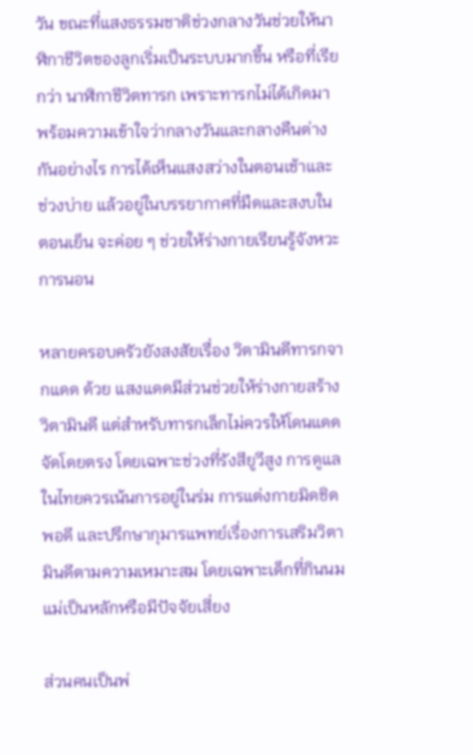วัน ขณะที่แสงธรรมชาติช่วงกลางวันช่วยให้นาฬิกาชีวิตของลูกเริ่มเป็นระบบมากขึ้น หรือที่เรียกว่า นาฬิกาชีวิตทารก เพราะทารกไม่ได้เกิดมาพร้อมความเข้าใจว่ากลางวันและกลางคืนต่างกันอย่างไร การได้เห็นแสงสว่างในตอนเช้าและช่วงบ่าย แล้วอยู่ในบรรยากาศที่มืดและสงบในตอนเย็น จะค่อย ๆ ช่วยให้ร่างกายเรียนรู้จังหวะการนอน

หลายครอบครัวยังสงสัยเรื่อง วิตามินดีทารกจากแดด ด้วย แสงแดดมีส่วนช่วยให้ร่างกายสร้างวิตามินดี แต่สำหรับทารกเล็กไม่ควรให้โดนแดดจัดโดยตรง โดยเฉพาะช่วงที่รังสียูวีสูง การดูแลในไทยควรเน้นการอยู่ในร่ม การแต่งกายมิดชิดพอดี และปรึกษากุมารแพทย์เรื่องการเสริมวิตามินดีตามความเหมาะสม โดยเฉพาะเด็กที่กินนมแม่เป็นหลักหรือมีปัจจัยเสี่ยง

ส่วนคนเป็นพ่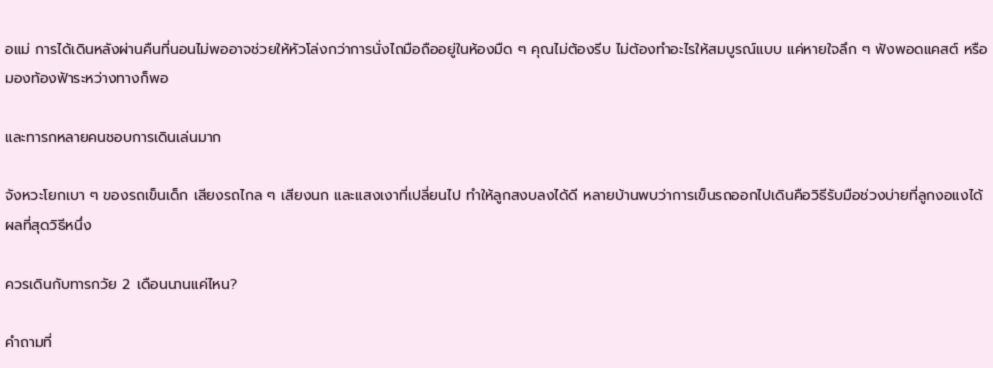อแม่ การได้เดินหลังผ่านคืนที่นอนไม่พออาจช่วยให้หัวโล่งกว่าการนั่งไถมือถืออยู่ในห้องมืด ๆ คุณไม่ต้องรีบ ไม่ต้องทำอะไรให้สมบูรณ์แบบ แค่หายใจลึก ๆ ฟังพอดแคสต์ หรือมองท้องฟ้าระหว่างทางก็พอ

และทารกหลายคนชอบการเดินเล่นมาก

จังหวะโยกเบา ๆ ของรถเข็นเด็ก เสียงรถไกล ๆ เสียงนก และแสงเงาที่เปลี่ยนไป ทำให้ลูกสงบลงได้ดี หลายบ้านพบว่าการเข็นรถออกไปเดินคือวิธีรับมือช่วงบ่ายที่ลูกงอแงได้ผลที่สุดวิธีหนึ่ง

ควรเดินกับทารกวัย 2 เดือนนานแค่ไหน?

คำถามที่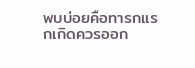พบบ่อยคือทารกแรกเกิดควรออก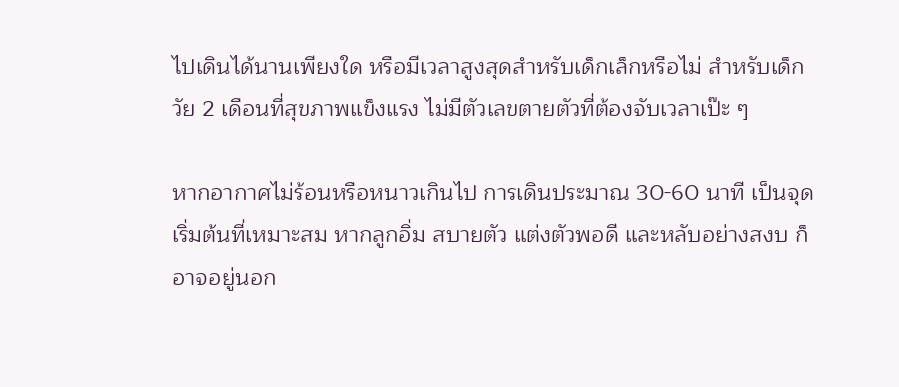ไปเดินได้นานเพียงใด หรือมีเวลาสูงสุดสำหรับเด็กเล็กหรือไม่ สำหรับเด็กวัย 2 เดือนที่สุขภาพแข็งแรง ไม่มีตัวเลขตายตัวที่ต้องจับเวลาเป๊ะ ๆ

หากอากาศไม่ร้อนหรือหนาวเกินไป การเดินประมาณ 30-60 นาที เป็นจุดเริ่มต้นที่เหมาะสม หากลูกอิ่ม สบายตัว แต่งตัวพอดี และหลับอย่างสงบ ก็อาจอยู่นอก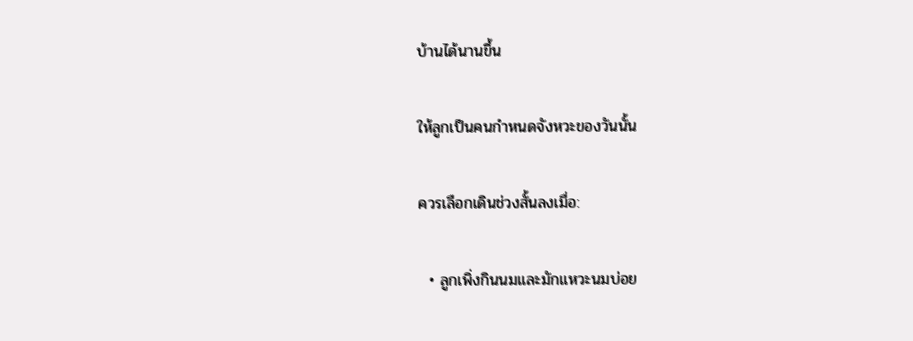บ้านได้นานขึ้น

ให้ลูกเป็นคนกำหนดจังหวะของวันนั้น

ควรเลือกเดินช่วงสั้นลงเมื่อ:

  • ลูกเพิ่งกินนมและมักแหวะนมบ่อย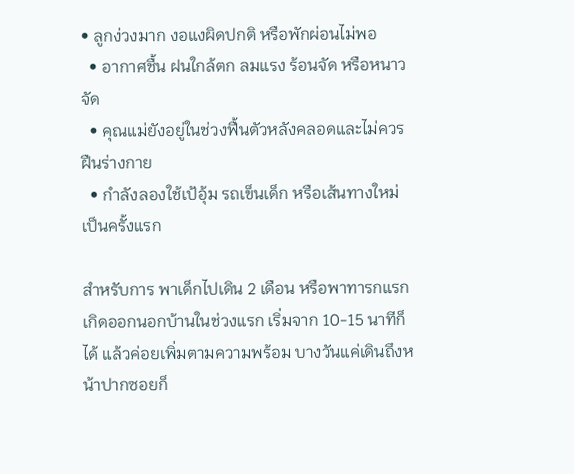• ลูกง่วงมาก งอแงผิดปกติ หรือพักผ่อนไม่พอ
  • อากาศชื้น ฝนใกล้ตก ลมแรง ร้อนจัด หรือหนาวจัด
  • คุณแม่ยังอยู่ในช่วงฟื้นตัวหลังคลอดและไม่ควรฝืนร่างกาย
  • กำลังลองใช้เป้อุ้ม รถเข็นเด็ก หรือเส้นทางใหม่เป็นครั้งแรก

สำหรับการ พาเด็กไปเดิน 2 เดือน หรือพาทารกแรกเกิดออกนอกบ้านในช่วงแรก เริ่มจาก 10-15 นาทีก็ได้ แล้วค่อยเพิ่มตามความพร้อม บางวันแค่เดินถึงหน้าปากซอยก็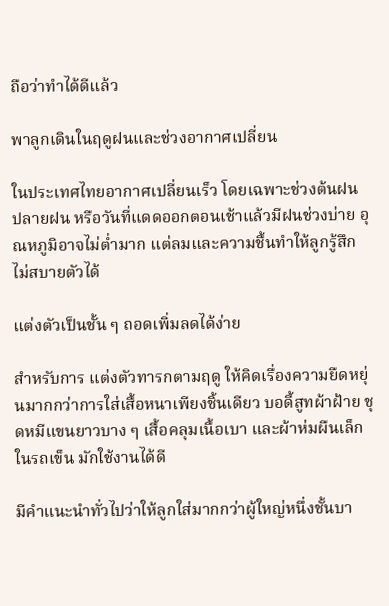ถือว่าทำได้ดีแล้ว

พาลูกเดินในฤดูฝนและช่วงอากาศเปลี่ยน

ในประเทศไทยอากาศเปลี่ยนเร็ว โดยเฉพาะช่วงต้นฝน ปลายฝน หรือวันที่แดดออกตอนเช้าแล้วมีฝนช่วงบ่าย อุณหภูมิอาจไม่ต่ำมาก แต่ลมและความชื้นทำให้ลูกรู้สึกไม่สบายตัวได้

แต่งตัวเป็นชั้น ๆ ถอดเพิ่มลดได้ง่าย

สำหรับการ แต่งตัวทารกตามฤดู ให้คิดเรื่องความยืดหยุ่นมากกว่าการใส่เสื้อหนาเพียงชิ้นเดียว บอดี้สูทผ้าฝ้าย ชุดหมีแขนยาวบาง ๆ เสื้อคลุมเนื้อเบา และผ้าห่มผืนเล็กในรถเข็น มักใช้งานได้ดี

มีคำแนะนำทั่วไปว่าให้ลูกใส่มากกว่าผู้ใหญ่หนึ่งชั้นบา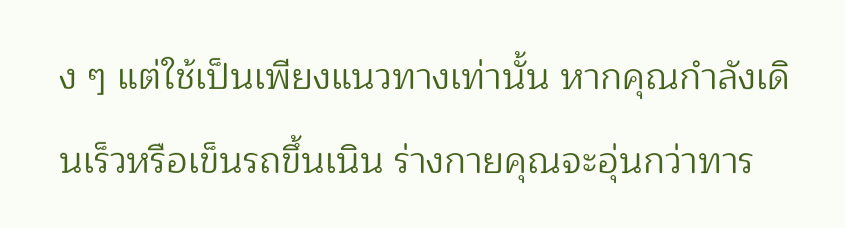ง ๆ แต่ใช้เป็นเพียงแนวทางเท่านั้น หากคุณกำลังเดินเร็วหรือเข็นรถขึ้นเนิน ร่างกายคุณจะอุ่นกว่าทาร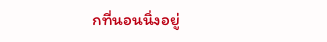กที่นอนนิ่งอยู่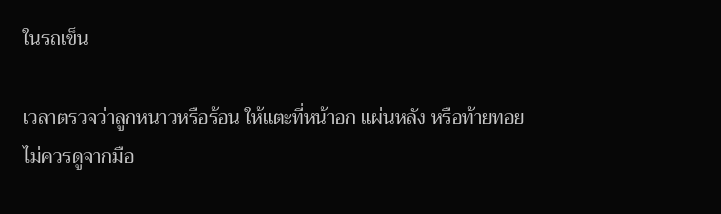ในรถเข็น

เวลาตรวจว่าลูกหนาวหรือร้อน ให้แตะที่หน้าอก แผ่นหลัง หรือท้ายทอย ไม่ควรดูจากมือ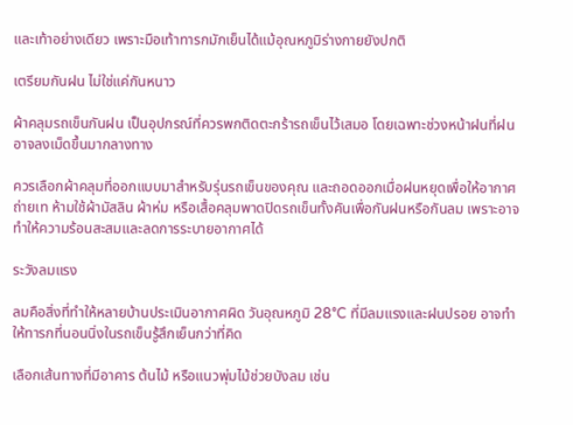และเท้าอย่างเดียว เพราะมือเท้าทารกมักเย็นได้แม้อุณหภูมิร่างกายยังปกติ

เตรียมกันฝน ไม่ใช่แค่กันหนาว

ผ้าคลุมรถเข็นกันฝน เป็นอุปกรณ์ที่ควรพกติดตะกร้ารถเข็นไว้เสมอ โดยเฉพาะช่วงหน้าฝนที่ฝนอาจลงเม็ดขึ้นมากลางทาง

ควรเลือกผ้าคลุมที่ออกแบบมาสำหรับรุ่นรถเข็นของคุณ และถอดออกเมื่อฝนหยุดเพื่อให้อากาศถ่ายเท ห้ามใช้ผ้ามัสลิน ผ้าห่ม หรือเสื้อคลุมพาดปิดรถเข็นทั้งคันเพื่อกันฝนหรือกันลม เพราะอาจทำให้ความร้อนสะสมและลดการระบายอากาศได้

ระวังลมแรง

ลมคือสิ่งที่ทำให้หลายบ้านประเมินอากาศผิด วันอุณหภูมิ 28°C ที่มีลมแรงและฝนปรอย อาจทำให้ทารกที่นอนนิ่งในรถเข็นรู้สึกเย็นกว่าที่คิด

เลือกเส้นทางที่มีอาคาร ต้นไม้ หรือแนวพุ่มไม้ช่วยบังลม เช่น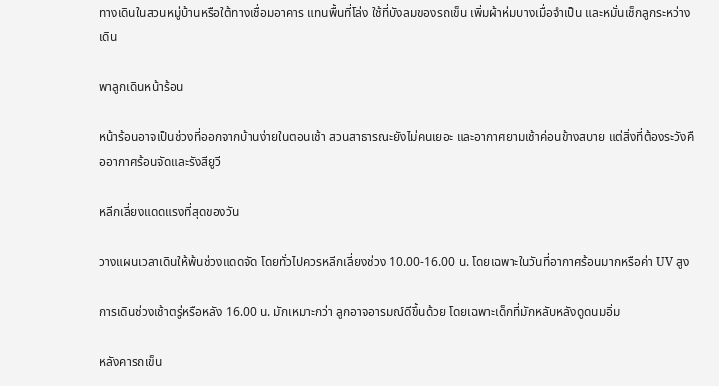ทางเดินในสวนหมู่บ้านหรือใต้ทางเชื่อมอาคาร แทนพื้นที่โล่ง ใช้ที่บังลมของรถเข็น เพิ่มผ้าห่มบางเมื่อจำเป็น และหมั่นเช็กลูกระหว่างเดิน

พาลูกเดินหน้าร้อน

หน้าร้อนอาจเป็นช่วงที่ออกจากบ้านง่ายในตอนเช้า สวนสาธารณะยังไม่คนเยอะ และอากาศยามเช้าค่อนข้างสบาย แต่สิ่งที่ต้องระวังคืออากาศร้อนจัดและรังสียูวี

หลีกเลี่ยงแดดแรงที่สุดของวัน

วางแผนเวลาเดินให้พ้นช่วงแดดจัด โดยทั่วไปควรหลีกเลี่ยงช่วง 10.00-16.00 น. โดยเฉพาะในวันที่อากาศร้อนมากหรือค่า UV สูง

การเดินช่วงเช้าตรู่หรือหลัง 16.00 น. มักเหมาะกว่า ลูกอาจอารมณ์ดีขึ้นด้วย โดยเฉพาะเด็กที่มักหลับหลังดูดนมอิ่ม

หลังคารถเข็น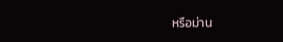หรือม่าน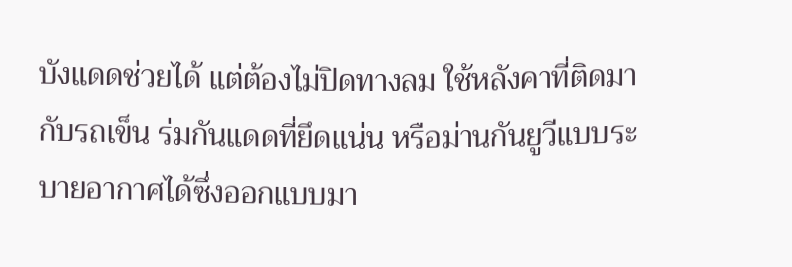บังแดดช่วยได้ แต่ต้องไม่ปิดทางลม ใช้หลังคาที่ติดมากับรถเข็น ร่มกันแดดที่ยึดแน่น หรือม่านกันยูวีแบบระบายอากาศได้ซึ่งออกแบบมา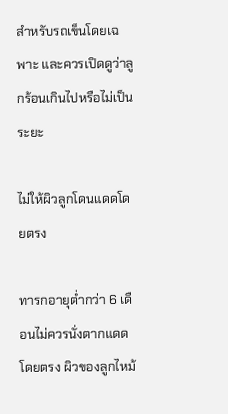สำหรับรถเข็นโดยเฉพาะ และควรเปิดดูว่าลูกร้อนเกินไปหรือไม่เป็นระยะ

ไม่ให้ผิวลูกโดนแดดโดยตรง

ทารกอายุต่ำกว่า 6 เดือนไม่ควรนั่งตากแดดโดยตรง ผิวของลูกไหม้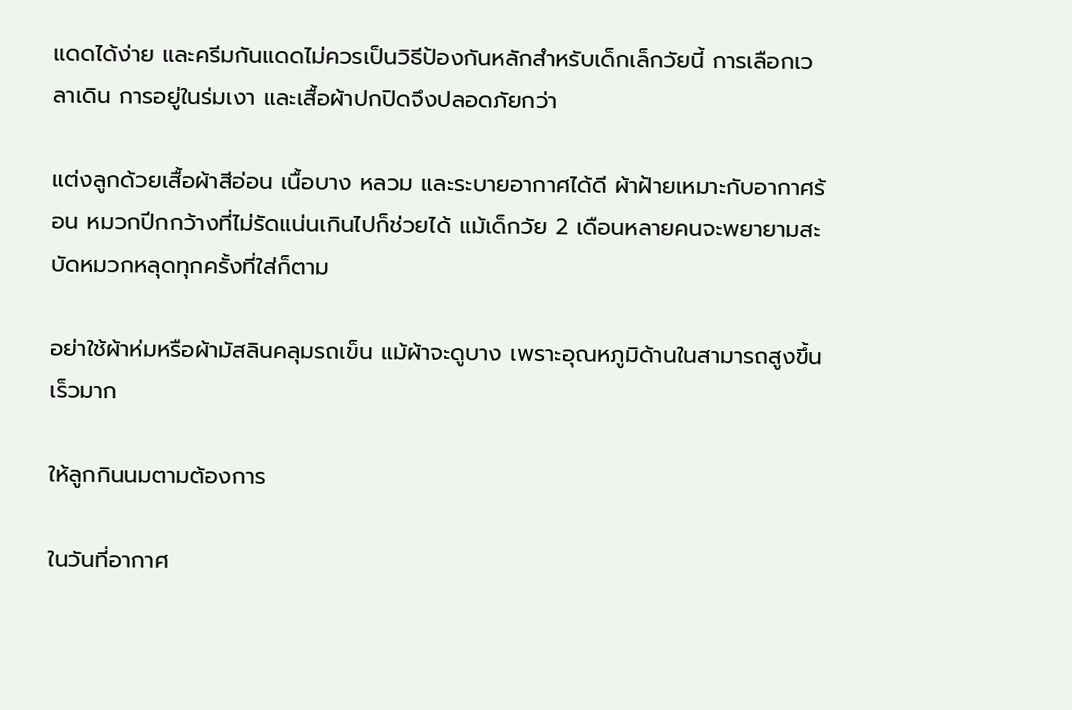แดดได้ง่าย และครีมกันแดดไม่ควรเป็นวิธีป้องกันหลักสำหรับเด็กเล็กวัยนี้ การเลือกเวลาเดิน การอยู่ในร่มเงา และเสื้อผ้าปกปิดจึงปลอดภัยกว่า

แต่งลูกด้วยเสื้อผ้าสีอ่อน เนื้อบาง หลวม และระบายอากาศได้ดี ผ้าฝ้ายเหมาะกับอากาศร้อน หมวกปีกกว้างที่ไม่รัดแน่นเกินไปก็ช่วยได้ แม้เด็กวัย 2 เดือนหลายคนจะพยายามสะบัดหมวกหลุดทุกครั้งที่ใส่ก็ตาม

อย่าใช้ผ้าห่มหรือผ้ามัสลินคลุมรถเข็น แม้ผ้าจะดูบาง เพราะอุณหภูมิด้านในสามารถสูงขึ้นเร็วมาก

ให้ลูกกินนมตามต้องการ

ในวันที่อากาศ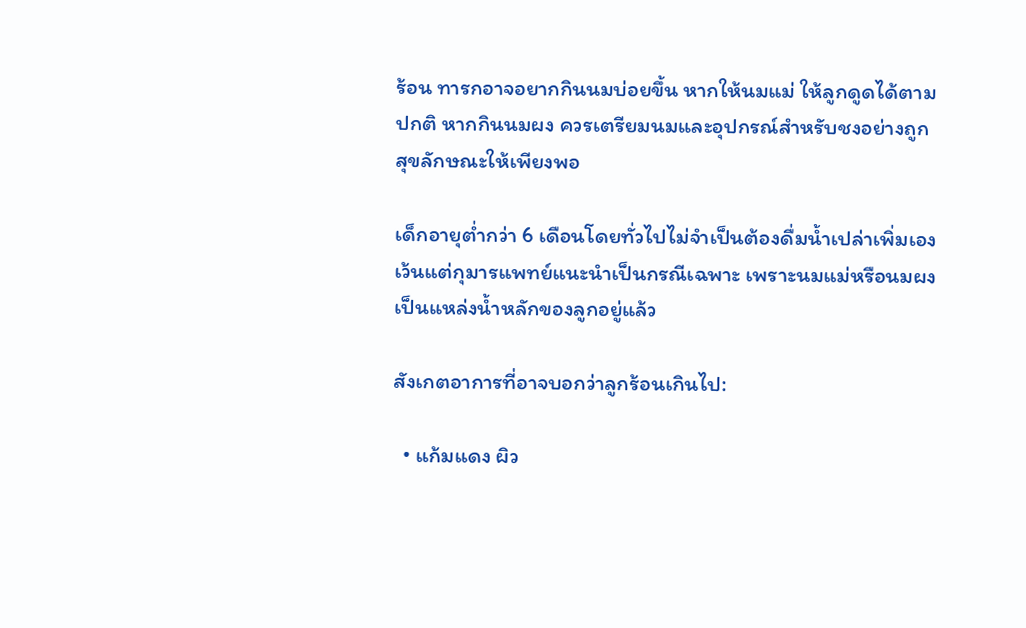ร้อน ทารกอาจอยากกินนมบ่อยขึ้น หากให้นมแม่ ให้ลูกดูดได้ตามปกติ หากกินนมผง ควรเตรียมนมและอุปกรณ์สำหรับชงอย่างถูกสุขลักษณะให้เพียงพอ

เด็กอายุต่ำกว่า 6 เดือนโดยทั่วไปไม่จำเป็นต้องดื่มน้ำเปล่าเพิ่มเอง เว้นแต่กุมารแพทย์แนะนำเป็นกรณีเฉพาะ เพราะนมแม่หรือนมผงเป็นแหล่งน้ำหลักของลูกอยู่แล้ว

สังเกตอาการที่อาจบอกว่าลูกร้อนเกินไป:

  • แก้มแดง ผิว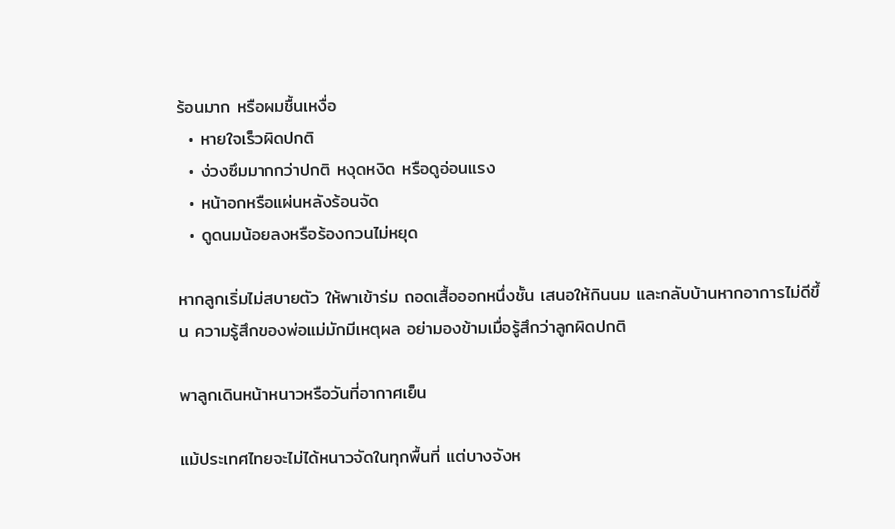ร้อนมาก หรือผมชื้นเหงื่อ
  • หายใจเร็วผิดปกติ
  • ง่วงซึมมากกว่าปกติ หงุดหงิด หรือดูอ่อนแรง
  • หน้าอกหรือแผ่นหลังร้อนจัด
  • ดูดนมน้อยลงหรือร้องกวนไม่หยุด

หากลูกเริ่มไม่สบายตัว ให้พาเข้าร่ม ถอดเสื้อออกหนึ่งชั้น เสนอให้กินนม และกลับบ้านหากอาการไม่ดีขึ้น ความรู้สึกของพ่อแม่มักมีเหตุผล อย่ามองข้ามเมื่อรู้สึกว่าลูกผิดปกติ

พาลูกเดินหน้าหนาวหรือวันที่อากาศเย็น

แม้ประเทศไทยจะไม่ได้หนาวจัดในทุกพื้นที่ แต่บางจังห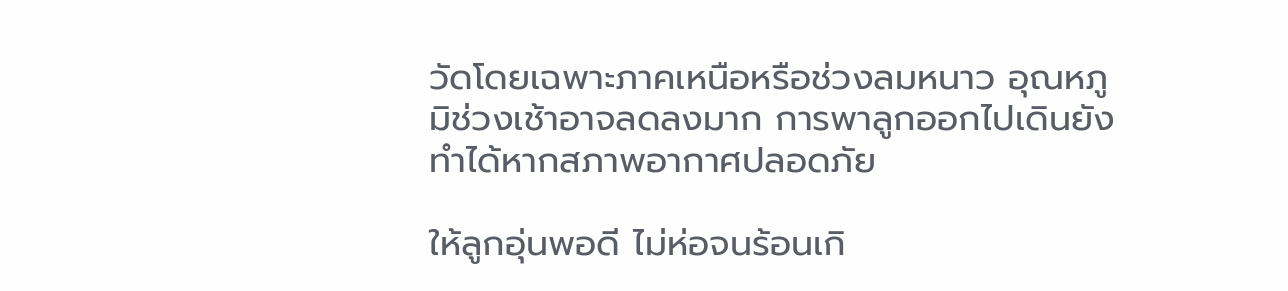วัดโดยเฉพาะภาคเหนือหรือช่วงลมหนาว อุณหภูมิช่วงเช้าอาจลดลงมาก การพาลูกออกไปเดินยังทำได้หากสภาพอากาศปลอดภัย

ให้ลูกอุ่นพอดี ไม่ห่อจนร้อนเกิ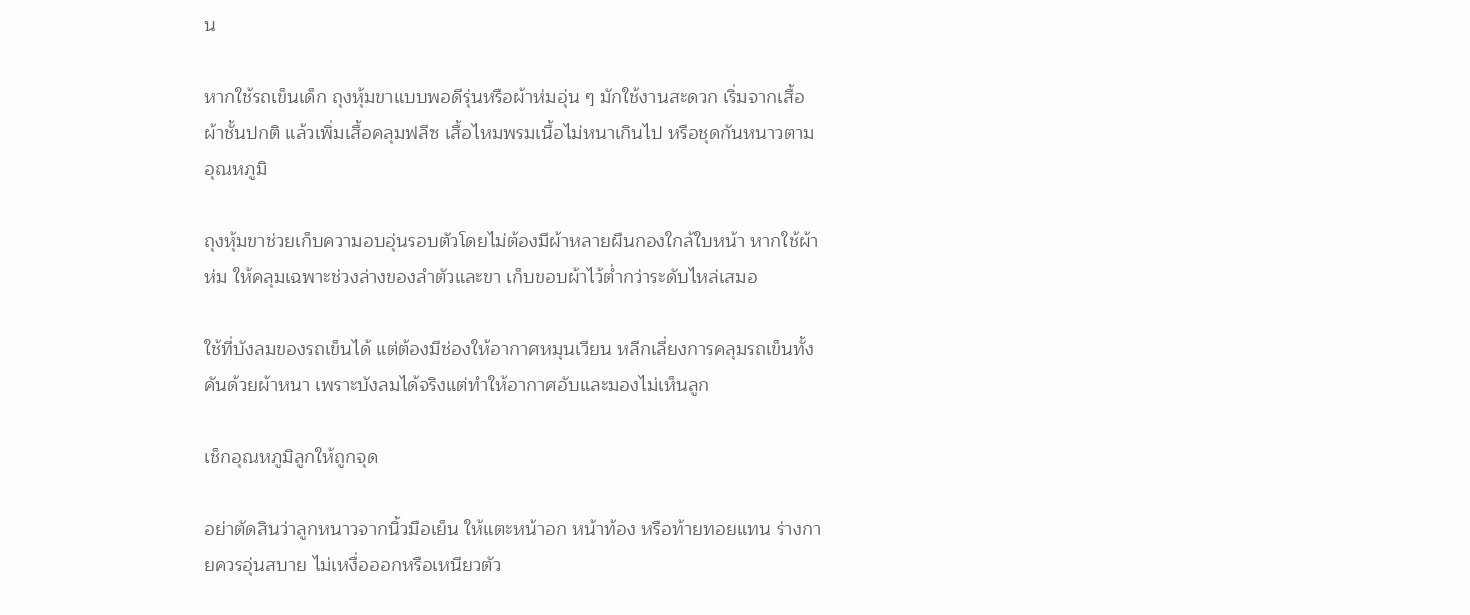น

หากใช้รถเข็นเด็ก ถุงหุ้มขาแบบพอดีรุ่นหรือผ้าห่มอุ่น ๆ มักใช้งานสะดวก เริ่มจากเสื้อผ้าชั้นปกติ แล้วเพิ่มเสื้อคลุมฟลีซ เสื้อไหมพรมเนื้อไม่หนาเกินไป หรือชุดกันหนาวตามอุณหภูมิ

ถุงหุ้มขาช่วยเก็บความอบอุ่นรอบตัวโดยไม่ต้องมีผ้าหลายผืนกองใกล้ใบหน้า หากใช้ผ้าห่ม ให้คลุมเฉพาะช่วงล่างของลำตัวและขา เก็บขอบผ้าไว้ต่ำกว่าระดับไหล่เสมอ

ใช้ที่บังลมของรถเข็นได้ แต่ต้องมีช่องให้อากาศหมุนเวียน หลีกเลี่ยงการคลุมรถเข็นทั้งคันด้วยผ้าหนา เพราะบังลมได้จริงแต่ทำให้อากาศอับและมองไม่เห็นลูก

เช็กอุณหภูมิลูกให้ถูกจุด

อย่าตัดสินว่าลูกหนาวจากนิ้วมือเย็น ให้แตะหน้าอก หน้าท้อง หรือท้ายทอยแทน ร่างกายควรอุ่นสบาย ไม่เหงื่อออกหรือเหนียวตัว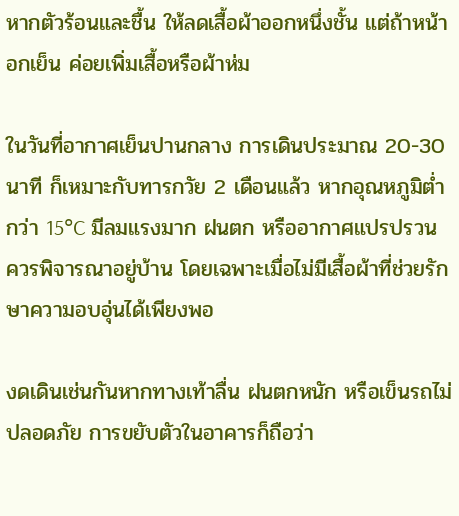หากตัวร้อนและชื้น ให้ลดเสื้อผ้าออกหนึ่งชั้น แต่ถ้าหน้าอกเย็น ค่อยเพิ่มเสื้อหรือผ้าห่ม

ในวันที่อากาศเย็นปานกลาง การเดินประมาณ 20-30 นาที ก็เหมาะกับทารกวัย 2 เดือนแล้ว หากอุณหภูมิต่ำกว่า 15°C มีลมแรงมาก ฝนตก หรืออากาศแปรปรวน ควรพิจารณาอยู่บ้าน โดยเฉพาะเมื่อไม่มีเสื้อผ้าที่ช่วยรักษาความอบอุ่นได้เพียงพอ

งดเดินเช่นกันหากทางเท้าลื่น ฝนตกหนัก หรือเข็นรถไม่ปลอดภัย การขยับตัวในอาคารก็ถือว่า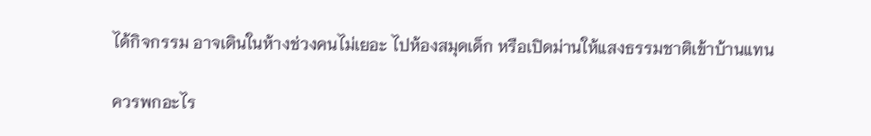ได้กิจกรรม อาจเดินในห้างช่วงคนไม่เยอะ ไปห้องสมุดเด็ก หรือเปิดม่านให้แสงธรรมชาติเข้าบ้านแทน

ควรพกอะไร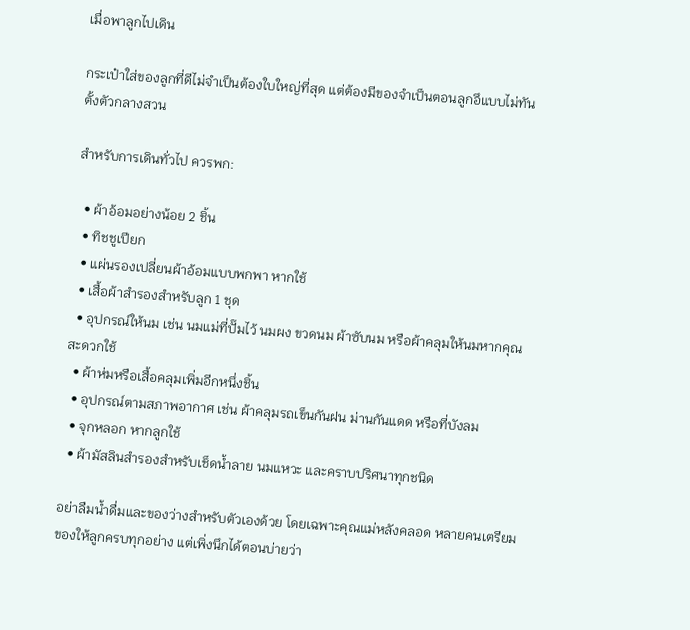เมื่อพาลูกไปเดิน

กระเป๋าใส่ของลูกที่ดีไม่จำเป็นต้องใบใหญ่ที่สุด แต่ต้องมีของจำเป็นตอนลูกอึแบบไม่ทันตั้งตัวกลางสวน

สำหรับการเดินทั่วไป ควรพก:

  • ผ้าอ้อมอย่างน้อย 2 ชิ้น
  • ทิชชูเปียก
  • แผ่นรองเปลี่ยนผ้าอ้อมแบบพกพา หากใช้
  • เสื้อผ้าสำรองสำหรับลูก 1 ชุด
  • อุปกรณ์ให้นม เช่น นมแม่ที่ปั๊มไว้ นมผง ขวดนม ผ้าซับนม หรือผ้าคลุมให้นมหากคุณสะดวกใช้
  • ผ้าห่มหรือเสื้อคลุมเพิ่มอีกหนึ่งชิ้น
  • อุปกรณ์ตามสภาพอากาศ เช่น ผ้าคลุมรถเข็นกันฝน ม่านกันแดด หรือที่บังลม
  • จุกหลอก หากลูกใช้
  • ผ้ามัสลินสำรองสำหรับเช็ดน้ำลาย นมแหวะ และคราบปริศนาทุกชนิด

อย่าลืมน้ำดื่มและของว่างสำหรับตัวเองด้วย โดยเฉพาะคุณแม่หลังคลอด หลายคนเตรียมของให้ลูกครบทุกอย่าง แต่เพิ่งนึกได้ตอนบ่ายว่า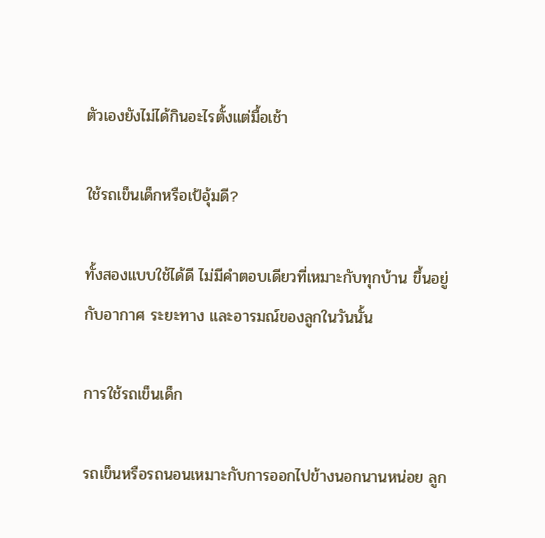ตัวเองยังไม่ได้กินอะไรตั้งแต่มื้อเช้า

ใช้รถเข็นเด็กหรือเป้อุ้มดี?

ทั้งสองแบบใช้ได้ดี ไม่มีคำตอบเดียวที่เหมาะกับทุกบ้าน ขึ้นอยู่กับอากาศ ระยะทาง และอารมณ์ของลูกในวันนั้น

การใช้รถเข็นเด็ก

รถเข็นหรือรถนอนเหมาะกับการออกไปข้างนอกนานหน่อย ลูก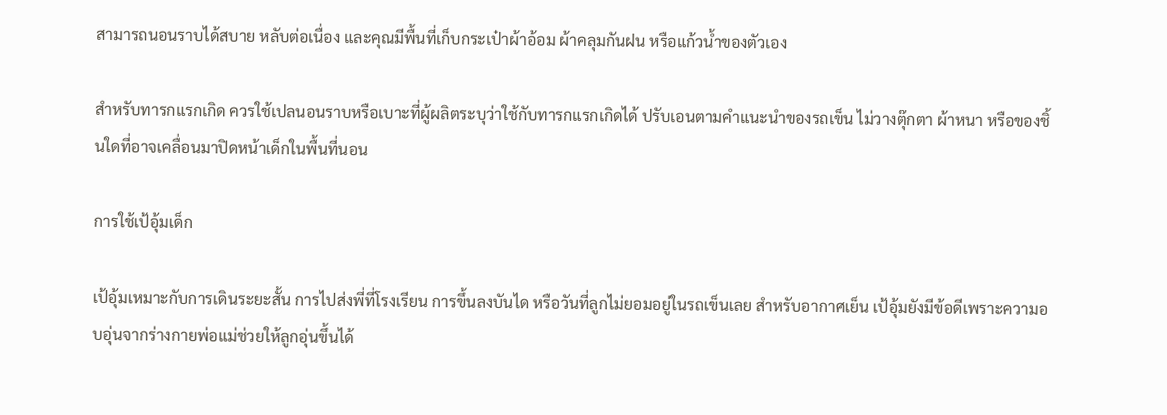สามารถนอนราบได้สบาย หลับต่อเนื่อง และคุณมีพื้นที่เก็บกระเป๋าผ้าอ้อม ผ้าคลุมกันฝน หรือแก้วน้ำของตัวเอง

สำหรับทารกแรกเกิด ควรใช้เปลนอนราบหรือเบาะที่ผู้ผลิตระบุว่าใช้กับทารกแรกเกิดได้ ปรับเอนตามคำแนะนำของรถเข็น ไม่วางตุ๊กตา ผ้าหนา หรือของชิ้นใดที่อาจเคลื่อนมาปิดหน้าเด็กในพื้นที่นอน

การใช้เป้อุ้มเด็ก

เป้อุ้มเหมาะกับการเดินระยะสั้น การไปส่งพี่ที่โรงเรียน การขึ้นลงบันได หรือวันที่ลูกไม่ยอมอยู่ในรถเข็นเลย สำหรับอากาศเย็น เป้อุ้มยังมีข้อดีเพราะความอบอุ่นจากร่างกายพ่อแม่ช่วยให้ลูกอุ่นขึ้นได้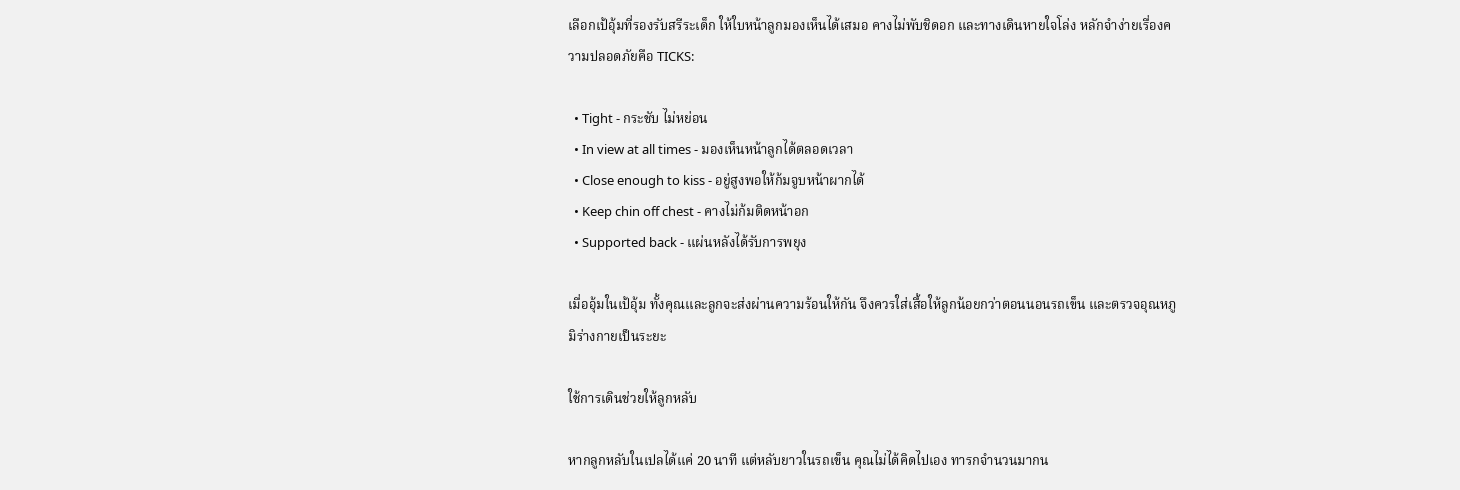เลือกเป้อุ้มที่รองรับสรีระเด็ก ให้ใบหน้าลูกมองเห็นได้เสมอ คางไม่พับชิดอก และทางเดินหายใจโล่ง หลักจำง่ายเรื่องความปลอดภัยคือ TICKS:

  • Tight - กระชับ ไม่หย่อน
  • In view at all times - มองเห็นหน้าลูกได้ตลอดเวลา
  • Close enough to kiss - อยู่สูงพอให้ก้มจูบหน้าผากได้
  • Keep chin off chest - คางไม่ก้มติดหน้าอก
  • Supported back - แผ่นหลังได้รับการพยุง

เมื่ออุ้มในเป้อุ้ม ทั้งคุณและลูกจะส่งผ่านความร้อนให้กัน จึงควรใส่เสื้อให้ลูกน้อยกว่าตอนนอนรถเข็น และตรวจอุณหภูมิร่างกายเป็นระยะ

ใช้การเดินช่วยให้ลูกหลับ

หากลูกหลับในเปลได้แค่ 20 นาที แต่หลับยาวในรถเข็น คุณไม่ได้คิดไปเอง ทารกจำนวนมากน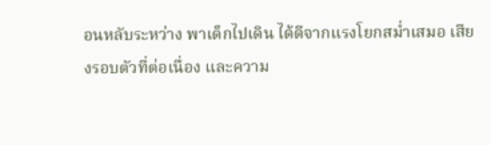อนหลับระหว่าง พาเด็กไปเดิน ได้ดีจากแรงโยกสม่ำเสมอ เสียงรอบตัวที่ต่อเนื่อง และความ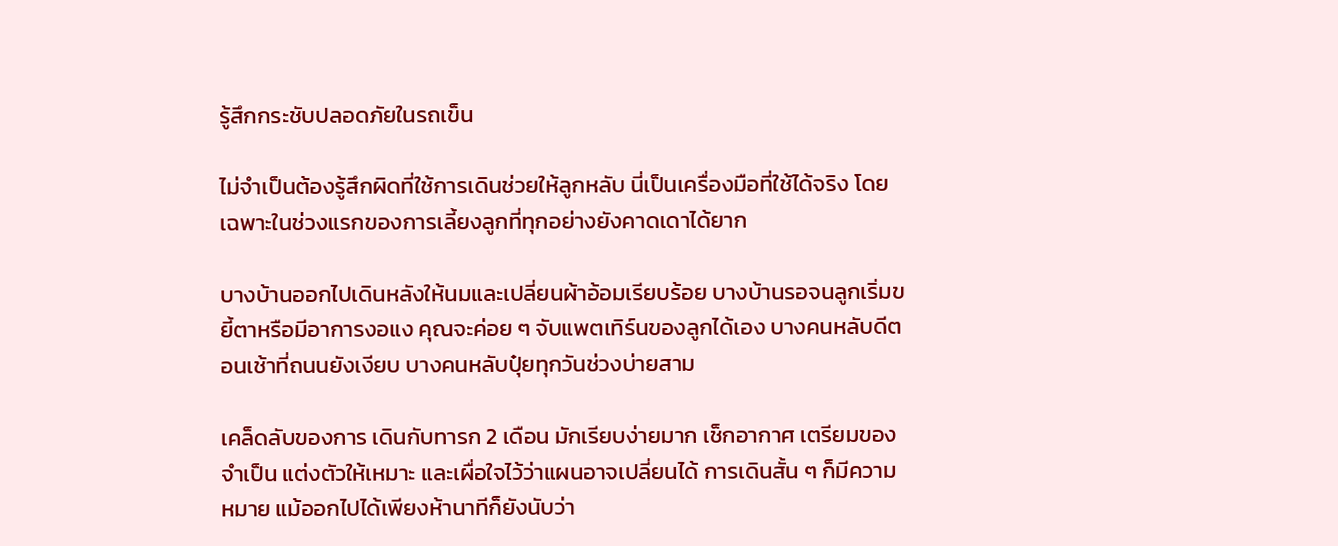รู้สึกกระชับปลอดภัยในรถเข็น

ไม่จำเป็นต้องรู้สึกผิดที่ใช้การเดินช่วยให้ลูกหลับ นี่เป็นเครื่องมือที่ใช้ได้จริง โดยเฉพาะในช่วงแรกของการเลี้ยงลูกที่ทุกอย่างยังคาดเดาได้ยาก

บางบ้านออกไปเดินหลังให้นมและเปลี่ยนผ้าอ้อมเรียบร้อย บางบ้านรอจนลูกเริ่มขยี้ตาหรือมีอาการงอแง คุณจะค่อย ๆ จับแพตเทิร์นของลูกได้เอง บางคนหลับดีตอนเช้าที่ถนนยังเงียบ บางคนหลับปุ๋ยทุกวันช่วงบ่ายสาม

เคล็ดลับของการ เดินกับทารก 2 เดือน มักเรียบง่ายมาก เช็กอากาศ เตรียมของจำเป็น แต่งตัวให้เหมาะ และเผื่อใจไว้ว่าแผนอาจเปลี่ยนได้ การเดินสั้น ๆ ก็มีความหมาย แม้ออกไปได้เพียงห้านาทีก็ยังนับว่า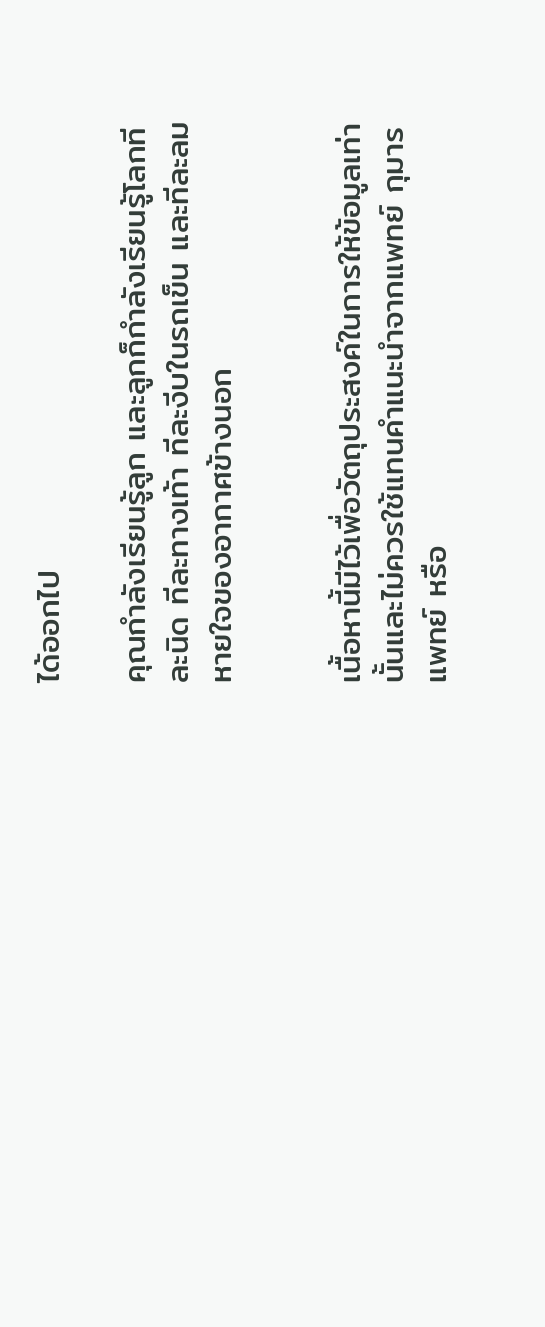ได้ออกไป

คุณกำลังเรียนรู้ลูก และลูกก็กำลังเรียนรู้โลกทีละนิด ทีละทางเท้า ทีละงีบในรถเข็น และทีละลมหายใจของอากาศข้างนอก


เนื้อหานี้มีไว้เพื่อวัตถุประสงค์ในการให้ข้อมูลเท่านั้นและไม่ควรใช้แทนคำแนะนำจากแพทย์ กุมารแพทย์ หรือ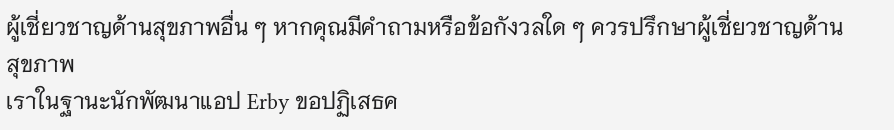ผู้เชี่ยวชาญด้านสุขภาพอื่น ๆ หากคุณมีคำถามหรือข้อกังวลใด ๆ ควรปรึกษาผู้เชี่ยวชาญด้านสุขภาพ
เราในฐานะนักพัฒนาแอป Erby ขอปฏิเสธค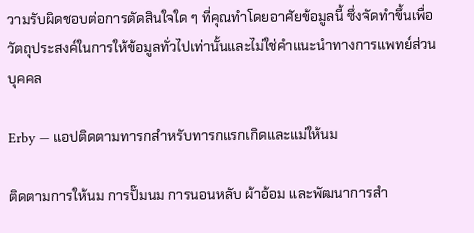วามรับผิดชอบต่อการตัดสินใจใด ๆ ที่คุณทำโดยอาศัยข้อมูลนี้ ซึ่งจัดทำขึ้นเพื่อวัตถุประสงค์ในการให้ข้อมูลทั่วไปเท่านั้นและไม่ใช่คำแนะนำทางการแพทย์ส่วนบุคคล

Erby — แอปติดตามทารกสำหรับทารกแรกเกิดและแม่ให้นม

ติดตามการให้นม การปั๊มนม การนอนหลับ ผ้าอ้อม และพัฒนาการสำ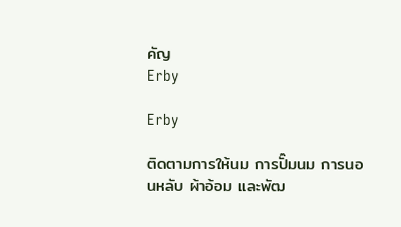คัญ
Erby

Erby

ติดตามการให้นม การปั๊มนม การนอนหลับ ผ้าอ้อม และพัฒ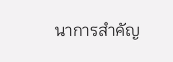นาการสำคัญ